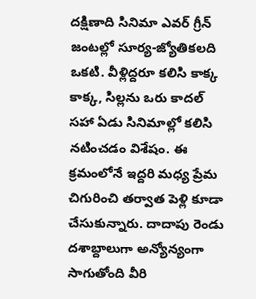దక్షిణాది సినిమా ఎవర్ గ్రీన్ జంటల్లో సూర్య-జ్యోతికలది ఒకటి. వీళ్లిద్దరూ కలిసి కాక్క కాక్క, సిల్లను ఒరు కాదల్ సహా ఏడు సినిమాల్లో కలిసి నటించడం విశేషం. ఈ క్రమంలోనే ఇద్దరి మధ్య ప్రేమ చిగురించి తర్వాత పెళ్లి కూడా చేసుకున్నారు. దాదాపు రెండు దశాబ్దాలుగా అన్యోన్యంగా సాగుతోంది వీరి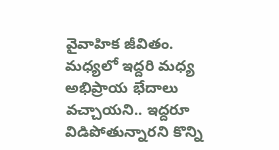వైవాహిక జీవితం. మధ్యలో ఇద్దరి మధ్య అభిప్రాయ భేదాలు వచ్చాయని.. ఇద్దరూ విడిపోతున్నారని కొన్ని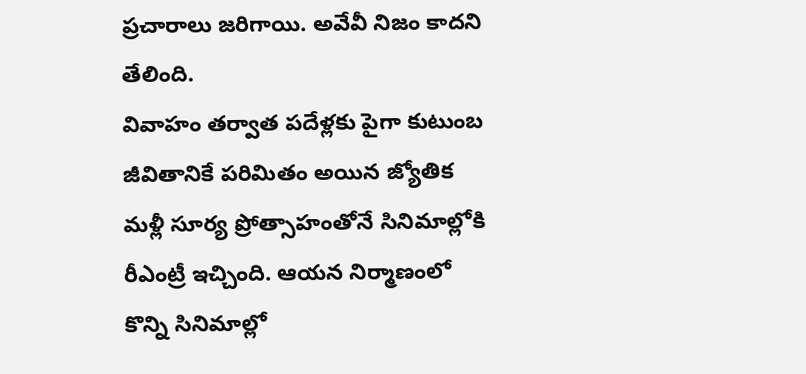ప్రచారాలు జరిగాయి. అవేవీ నిజం కాదని తేలింది.
వివాహం తర్వాత పదేళ్లకు పైగా కుటుంబ జీవితానికే పరిమితం అయిన జ్యోతిక మళ్లీ సూర్య ప్రోత్సాహంతోనే సినిమాల్లోకి రీఎంట్రీ ఇచ్చింది. ఆయన నిర్మాణంలో కొన్ని సినిమాల్లో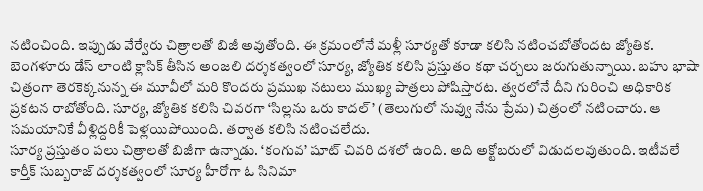నటించింది. ఇప్పుడు వేర్వేరు చిత్రాలతో బిజీ అవుతోంది. ఈ క్రమంలోనే మళ్లీ సూర్యతో కూడా కలిసి నటించబోతోందట జ్యోతిక.
బెంగళూరు డేస్ లాంటి క్లాసిక్ తీసిన అంజలి దర్శకత్వంలో సూర్య, జ్యోతిక కలిసి ప్రస్తుతం కథా చర్చలు జరుగుతున్నాయి. బహు భాషా చిత్రంగా తెరకెక్కనున్న ఈ మూవీలో మరి కొందరు ప్రముఖ నటులు ముఖ్య పాత్రలు పోషిస్తారట. త్వరలోనే దీని గురించి అధికారిక ప్రకటన రాబోతోంది. సూర్య, జ్యోతిక కలిసి చివరగా ‘సిల్లను ఒరు కాదల్’ (తెలుగులో నువ్వు నేను ప్రేమ) చిత్రంలో నటించారు. ఆ సమయానికే వీళ్లిద్దరికీ పెళ్లయిపోయింది. తర్వాత కలిసి నటించలేదు.
సూర్య ప్రస్తుతం పలు చిత్రాలతో బిజీగా ఉన్నాడు. ‘కంగువ’ షూట్ చివరి దశలో ఉంది. అది అక్టోబరులో విడుదలవుతుంది. ఇటీవలే కార్తీక్ సుబ్బరాజ్ దర్శకత్వంలో సూర్య హీరోగా ఓ సినిమా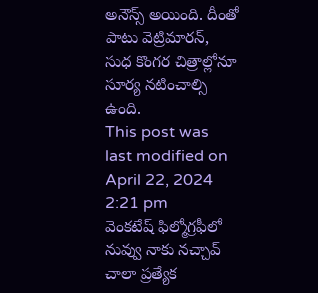అనౌన్స్ అయింది. దీంతో పాటు వెట్రిమారన్, సుధ కొంగర చిత్రాల్లోనూ సూర్య నటించాల్సి ఉంది.
This post was last modified on April 22, 2024 2:21 pm
వెంకటేష్ ఫిల్మోగ్రఫీలో నువ్వు నాకు నచ్చావ్ చాలా ప్రత్యేక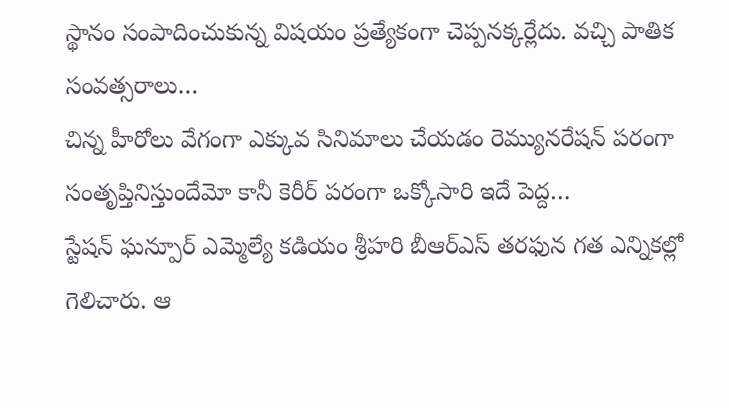స్థానం సంపాదించుకున్న విషయం ప్రత్యేకంగా చెప్పనక్కర్లేదు. వచ్చి పాతిక సంవత్సరాలు…
చిన్న హీరోలు వేగంగా ఎక్కువ సినిమాలు చేయడం రెమ్యునరేషన్ పరంగా సంతృప్తినిస్తుందేమో కానీ కెరీర్ పరంగా ఒక్కోసారి ఇదే పెద్ద…
స్టేషన్ ఘన్పూర్ ఎమ్మెల్యే కడియం శ్రీహరి బీఆర్ఎస్ తరఫున గత ఎన్నికల్లో గెలిచారు. ఆ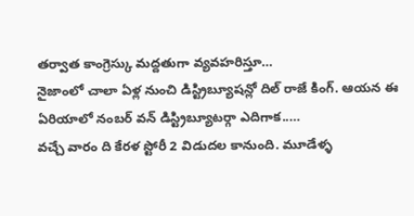తర్వాత కాంగ్రెస్కు మద్దతుగా వ్యవహరిస్తూ…
నైజాంలో చాలా ఏళ్ల నుంచి డిస్ట్రిబ్యూషన్లో దిల్ రాజే కింగ్. ఆయన ఈ ఏరియాలో నంబర్ వన్ డిస్ట్రిబ్యూటర్గా ఎదిగాక..…
వచ్చే వారం ది కేరళ స్టోరీ 2 విడుదల కానుంది. మూడేళ్ళ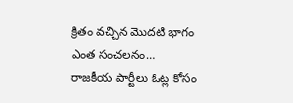క్రితం వచ్చిన మొదటి భాగం ఎంత సంచలనం…
రాజకీయ పార్టీలు ఓట్ల కోసం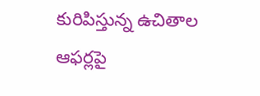కురిపిస్తున్న ఉచితాల ఆఫర్లపై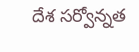దేశ సర్వోన్నత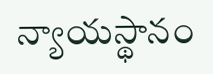న్యాయస్థానం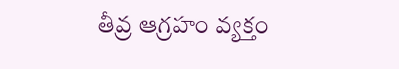తీవ్ర ఆగ్రహం వ్యక్తం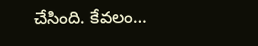చేసింది. కేవలం…